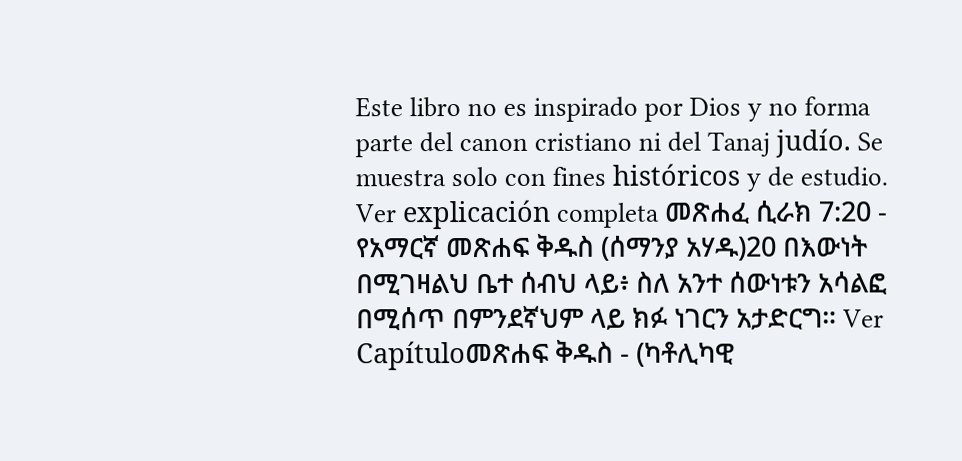Este libro no es inspirado por Dios y no forma parte del canon cristiano ni del Tanaj judío. Se muestra solo con fines históricos y de estudio. Ver explicación completa መጽሐፈ ሲራክ 7:20 - የአማርኛ መጽሐፍ ቅዱስ (ሰማንያ አሃዱ)20 በእውነት በሚገዛልህ ቤተ ሰብህ ላይ፥ ስለ አንተ ሰውነቱን አሳልፎ በሚሰጥ በምንደኛህም ላይ ክፉ ነገርን አታድርግ። Ver Capítuloመጽሐፍ ቅዱስ - (ካቶሊካዊ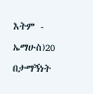እትም - ኤማሁስ)20 በታማኝነት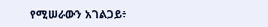የሚሠራውን አገልጋይ፥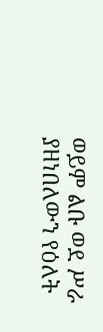ወይም ልቡ ወደ ሥራ ያዘነበለውን የዕለት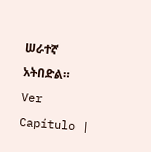ሠራተኛ አትበድል። Ver Capítulo |